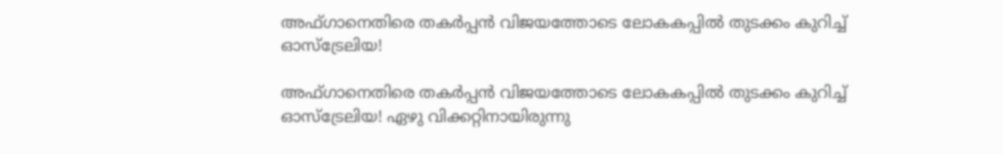അഫ്ഗാനെതിരെ തകർപ്പൻ വിജയത്തോടെ ലോകകപ്പില്‍ തുടക്കം കുറിച്ച് ഓസ്ട്രേലിയ!

അഫ്ഗാനെതിരെ തകർപ്പൻ വിജയത്തോടെ ലോകകപ്പില്‍ തുടക്കം കുറിച്ച് ഓസ്ട്രേലിയ! ഏഴു വിക്കറ്റിനായിരുന്നു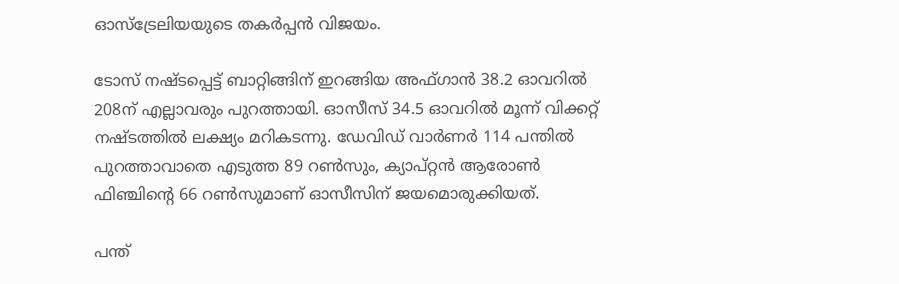ഓസ്ട്രേലിയയുടെ തകര്‍പ്പന്‍ വിജയം.

ടോസ് നഷ്ടപ്പെട്ട് ബാറ്റിങ്ങിന് ഇറങ്ങിയ അഫ്ഗാന്‍ 38.2 ഓവറില്‍ 208ന് എല്ലാവരും പുറത്തായി. ഓസീസ് 34.5 ഓവറില്‍ മൂന്ന് വിക്കറ്റ് നഷ്ടത്തില്‍ ലക്ഷ്യം മറികടന്നു. ഡേവിഡ് വാര്‍ണര്‍ 114 പന്തില്‍ പുറത്താവാതെ എടുത്ത 89 റണ്‍സും, ക്യാപ്റ്റന്‍ ആരോണ്‍ ഫിഞ്ചിന്‍റെ 66 റണ്‍സുമാണ് ഓസീസിന് ജയമൊരുക്കിയത്.

പന്ത്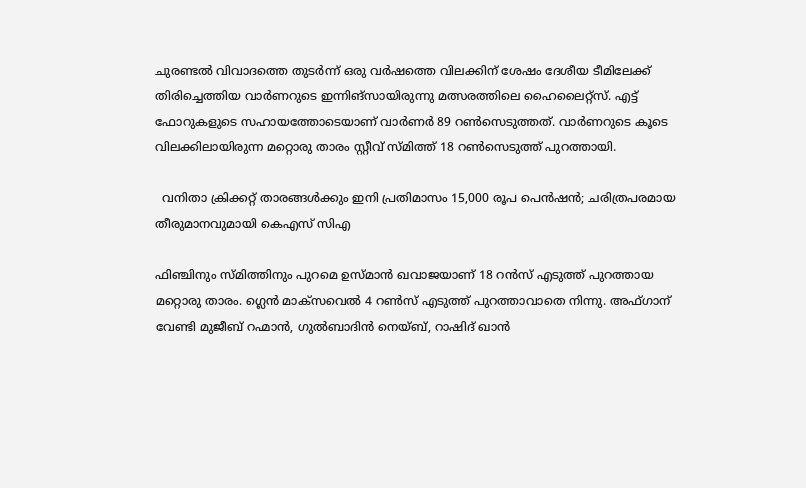ചുരണ്ടൽ വിവാദത്തെ തുടര്‍ന്ന് ഒരു വര്‍ഷത്തെ വിലക്കിന് ശേഷം ദേശീയ ടീമിലേക്ക് തിരിച്ചെത്തിയ വാര്‍ണറുടെ ഇന്നിങ്‌സായിരുന്നു മത്സരത്തിലെ ഹൈലൈറ്റ്‌സ്. എട്ട് ഫോറുകളുടെ സഹായത്തോടെയാണ് വാര്‍ണര്‍ 89 റണ്‍സെടുത്തത്. വാര്‍ണറുടെ കൂടെ വിലക്കിലായിരുന്ന മറ്റൊരു താരം സ്റ്റീവ് സ്മിത്ത് 18 റണ്‍സെടുത്ത് പുറത്തായി.

  വനിതാ ക്രിക്കറ്റ് താരങ്ങൾക്കും ഇനി പ്രതിമാസം 15,000 രൂപ പെൻഷൻ; ചരിത്രപരമായ തീരുമാനവുമായി കെഎസ് സിഎ

ഫിഞ്ചിനും സ്മിത്തിനും പുറമെ ഉസ്മാന്‍ ഖവാജയാണ് 18 റന്‍സ് എടുത്ത് പുറത്തായ മറ്റൊരു താരം. ഗ്ലെന്‍ മാക്‌സവെല്‍ 4 റണ്‍സ് എടുത്ത് പുറത്താവാതെ നിന്നു. അഫ്ഗാന് വേണ്ടി മുജീബ് റഹ്മാന്‍, ഗുല്‍ബാദിന്‍ നെയ്ബ്, റാഷിദ് ഖാന്‍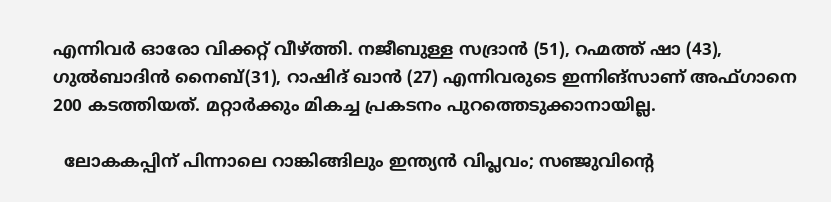എന്നിവര്‍ ഓരോ വിക്കറ്റ് വീഴ്ത്തി. നജീബുള്ള സദ്രാന്‍ (51), റഹ്മത്ത് ഷാ (43), ഗുല്‍ബാദിന്‍ നൈബ്(31), റാഷിദ് ഖാന്‍ (27) എന്നിവരുടെ ഇന്നിങ്‌സാണ് അഫ്ഗാനെ 200 കടത്തിയത്. മറ്റാര്‍ക്കും മികച്ച പ്രകടനം പുറത്തെടുക്കാനായില്ല.

  ലോകകപ്പിന് പിന്നാലെ റാങ്കിങ്ങിലും ഇന്ത്യൻ വിപ്ലവം; സഞ്ജുവിന്റെ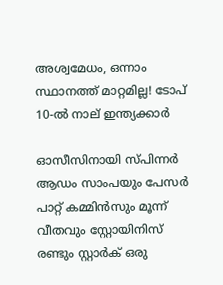അശ്വമേധം, ഒന്നാം സ്ഥാനത്ത് മാറ്റമില്ല! ടോപ് 10-ൽ നാല് ഇന്ത്യക്കാർ

ഓസീസിനായി സ്പിന്നര്‍ ആഡം സാംപയും പേസര്‍ പാറ്റ് കമ്മിന്‍സും മൂന്ന് വീതവും സ്റ്റോയിനിസ് രണ്ടും സ്റ്റാര്‍ക് ഒരു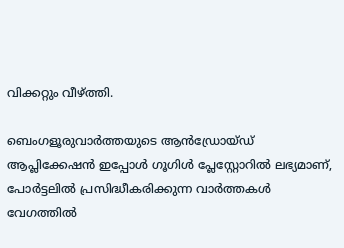വിക്കറ്റും വീഴ്ത്തി.

ബെംഗളൂരുവാർത്തയുടെ ആൻഡ്രോയ്ഡ് ആപ്ലിക്കേഷൻ ഇപ്പോൾ ഗൂഗിൾ പ്ലേസ്റ്റോറിൽ ലഭ്യമാണ്, പോർട്ടലിൽ പ്രസിദ്ധീകരിക്കുന്ന വാർത്തകൾ വേഗത്തിൽ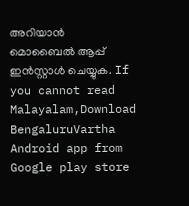അറിയാൻ മൊബൈൽ ആപ്പ് ഇൻസ്റ്റാൾ ചെയ്യുക. If you cannot read Malayalam,Download BengaluruVartha Android app from Google play store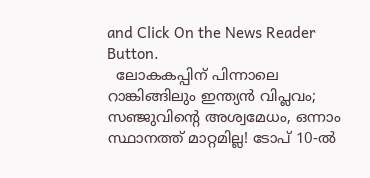and Click On the News Reader Button.
  ലോകകപ്പിന് പിന്നാലെ റാങ്കിങ്ങിലും ഇന്ത്യൻ വിപ്ലവം; സഞ്ജുവിന്റെ അശ്വമേധം, ഒന്നാം സ്ഥാനത്ത് മാറ്റമില്ല! ടോപ് 10-ൽ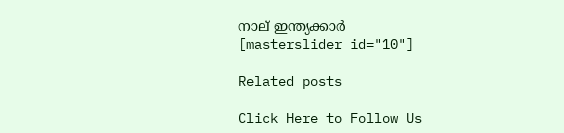നാല് ഇന്ത്യക്കാർ
[masterslider id="10"]

Related posts

Click Here to Follow Us